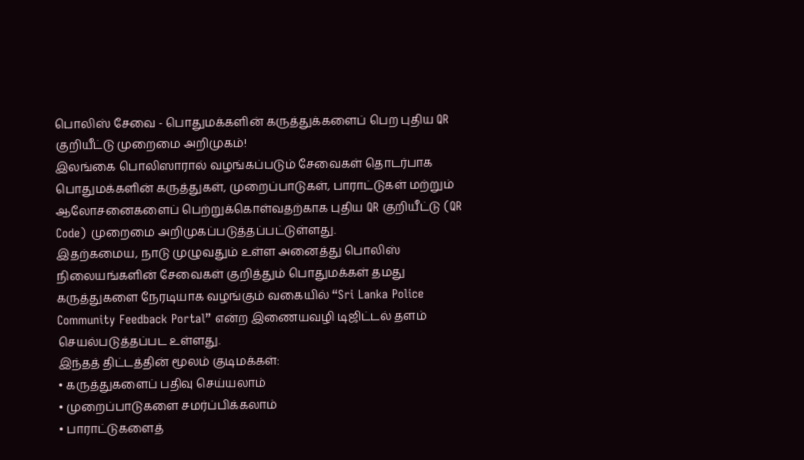பொலிஸ் சேவை - பொதுமக்களின் கருத்துக்களைப் பெற புதிய QR குறியீட்டு முறைமை அறிமுகம்!
இலங்கை பொலிஸாரால் வழங்கப்படும் சேவைகள் தொடர்பாக பொதுமக்களின் கருத்துகள், முறைப்பாடுகள், பாராட்டுகள் மற்றும் ஆலோசனைகளைப் பெற்றுக்கொள்வதற்காக புதிய QR குறியீட்டு (QR Code) முறைமை அறிமுகப்படுத்தப்பட்டுள்ளது.
இதற்கமைய, நாடு முழுவதும் உள்ள அனைத்து பொலிஸ் நிலையங்களின் சேவைகள் குறித்தும் பொதுமக்கள் தமது கருத்துகளை நேரடியாக வழங்கும் வகையில் “Sri Lanka Police Community Feedback Portal” என்ற இணையவழி டிஜிட்டல் தளம் செயல்படுத்தப்பட உள்ளது.
இந்தத் திட்டத்தின் மூலம் குடிமக்கள்:
• கருத்துகளைப் பதிவு செய்யலாம்
• முறைப்பாடுகளை சமர்ப்பிக்கலாம்
• பாராட்டுகளைத்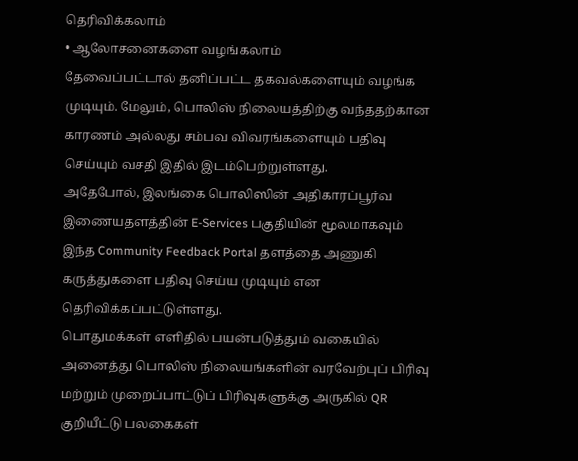தெரிவிக்கலாம்
• ஆலோசனைகளை வழங்கலாம்
தேவைப்பட்டால் தனிப்பட்ட தகவல்களையும் வழங்க முடியும். மேலும், பொலிஸ் நிலையத்திற்கு வந்ததற்கான காரணம் அல்லது சம்பவ விவரங்களையும் பதிவு செய்யும் வசதி இதில் இடம்பெற்றுள்ளது.
அதேபோல், இலங்கை பொலிஸின் அதிகாரப்பூர்வ இணையதளத்தின் E-Services பகுதியின் மூலமாகவும் இந்த Community Feedback Portal தளத்தை அணுகி கருத்துகளை பதிவு செய்ய முடியும் என தெரிவிக்கப்பட்டுள்ளது.
பொதுமக்கள் எளிதில் பயன்படுத்தும் வகையில் அனைத்து பொலிஸ் நிலையங்களின் வரவேற்புப் பிரிவு மற்றும் முறைப்பாட்டுப் பிரிவுகளுக்கு அருகில் QR குறியீட்டு பலகைகள்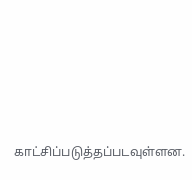காட்சிப்படுத்தப்படவுள்ளன.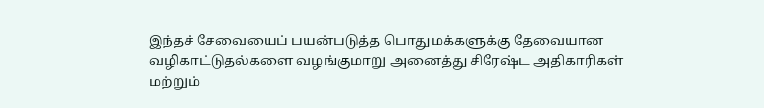இந்தச் சேவையைப் பயன்படுத்த பொதுமக்களுக்கு தேவையான வழிகாட்டுதல்களை வழங்குமாறு அனைத்து சிரேஷ்ட அதிகாரிகள் மற்றும்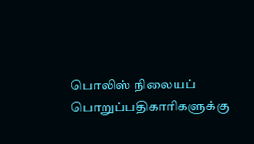பொலிஸ் நிலையப் பொறுப்பதிகாரிகளுக்கு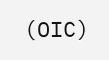(OIC)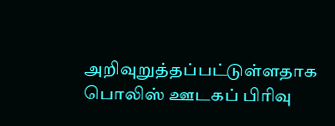அறிவுறுத்தப்பட்டுள்ளதாக பொலிஸ் ஊடகப் பிரிவு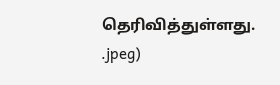தெரிவித்துள்ளது.
.jpeg)